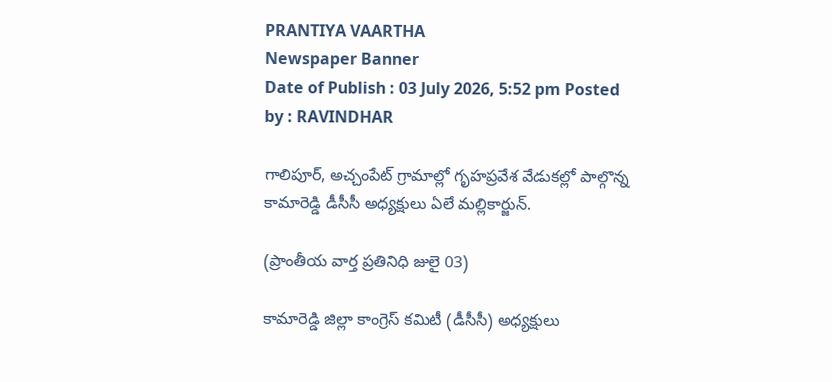PRANTIYA VAARTHA
Newspaper Banner
Date of Publish : 03 July 2026, 5:52 pm Posted by : RAVINDHAR

గాలిపూర్, అచ్చంపేట్ గ్రామాల్లో గృహప్రవేశ వేడుకల్లో పాల్గొన్న కామారెడ్డి డీసీసీ అధ్యక్షులు ఏలే మల్లికార్జున్.

(ప్రాంతీయ వార్త ప్రతినిధి జులై 03)

కామారెడ్డి జిల్లా కాంగ్రెస్ కమిటీ (డీసీసీ) అధ్యక్షులు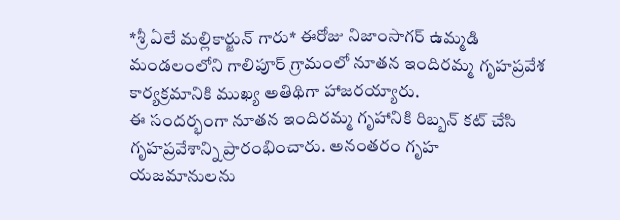*శ్రీ ఏలే మల్లికార్జున్ గారు* ఈరోజు నిజాంసాగర్ ఉమ్మడి మండలంలోని గాలిపూర్ గ్రామంలో నూతన ఇందిరమ్మ గృహప్రవేశ కార్యక్రమానికి ముఖ్య అతిథిగా హాజరయ్యారు.
ఈ సందర్భంగా నూతన ఇందిరమ్మ గృహానికి రిబ్బన్ కట్ చేసి గృహప్రవేశాన్ని ప్రారంభించారు. అనంతరం గృహ యజమానులను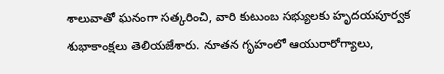శాలువాతో ఘనంగా సత్కరించి, వారి కుటుంబ సభ్యులకు హృదయపూర్వక శుభాకాంక్షలు తెలియజేశారు. నూతన గృహంలో ఆయురారోగ్యాలు,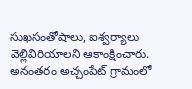సుఖసంతోషాలు, ఐశ్వర్యాలు వెల్లివిరియాలని ఆకాంక్షించారు.
అనంతరం అచ్చంపేట్ గ్రామంలో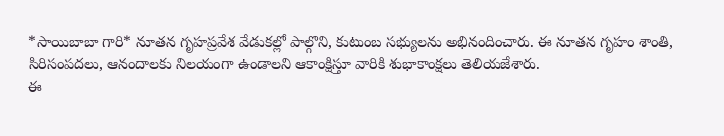*సాయిబాబా గారి* నూతన గృహప్రవేశ వేడుకల్లో పాల్గొని, కుటుంబ సభ్యులను అభినందించారు. ఈ నూతన గృహం శాంతి, సిరిసంపదలు, ఆనందాలకు నిలయంగా ఉండాలని ఆకాంక్షిస్తూ వారికి శుభాకాంక్షలు తెలియజేశారు.
ఈ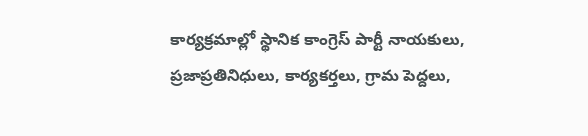కార్యక్రమాల్లో స్థానిక కాంగ్రెస్ పార్టీ నాయకులు, ప్రజాప్రతినిధులు, కార్యకర్తలు, గ్రామ పెద్దలు,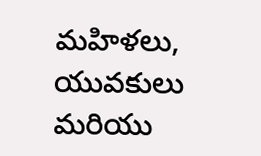మహిళలు, యువకులు మరియు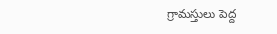గ్రామస్తులు పెద్ద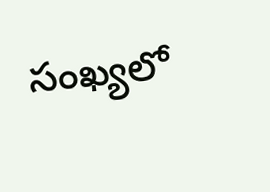సంఖ్యలో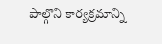పాల్గొని కార్యక్రమాన్ని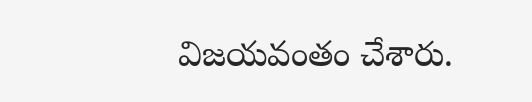విజయవంతం చేశారు.